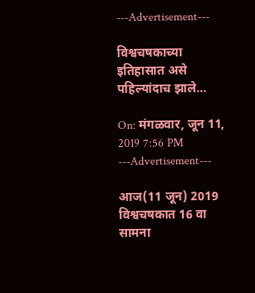---Advertisement---

विश्वचषकाच्या इतिहासात असे पहिल्यांदाच झाले…

On: मंगळवार, जून 11, 2019 7:56 PM
---Advertisement---

आज(11 जून) 2019 विश्वचषकात 16 वा सामना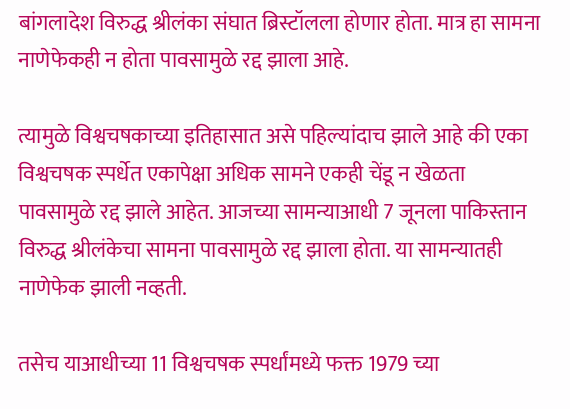बांगलादेश विरुद्ध श्रीलंका संघात ब्रिस्टॉलला होणार होता. मात्र हा सामना नाणेफेकही न होता पावसामुळे रद्द झाला आहे.

त्यामुळे विश्वचषकाच्या इतिहासात असे पहिल्यांदाच झाले आहे की एका विश्वचषक स्पर्धेत एकापेक्षा अधिक सामने एकही चेंडू न खेळता पावसामुळे रद्द झाले आहेत. आजच्या सामन्याआधी 7 जूनला पाकिस्तान विरुद्ध श्रीलंकेचा सामना पावसामुळे रद्द झाला होता. या सामन्यातही नाणेफेक झाली नव्हती.

तसेच याआधीच्या 11 विश्वचषक स्पर्धांमध्ये फक्त 1979 च्या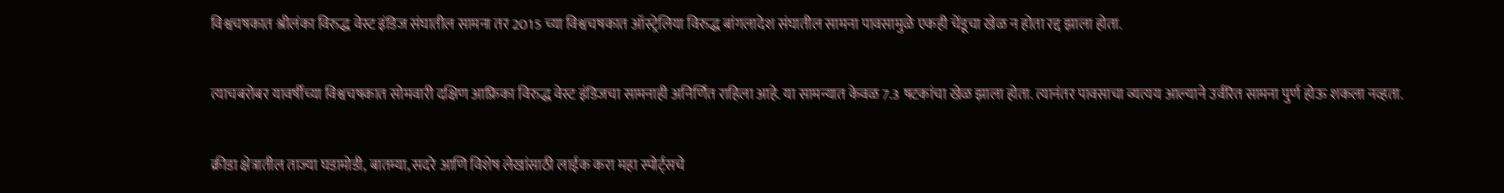विश्वचषकात श्रीलंका विरुद्ध वेस्ट इंडिज संघातील सामना तर 2015 च्या विश्वचषकात ऑस्ट्रेलिया विरुद्ध बांगलादेश संघातील सामना पावसामुळे एकही चेंडूचा खेळ न होता रद्द झाला होता.

त्याचबरोबर यावर्षीच्या विश्वचषकात सोमवारी दक्षिण आफ्रिका विरुद्ध वेस्ट इंडिजचा सामनाही अनिर्णित राहिला आहे. या सामन्यात केवळ 7.3 षटकांचा खेळ झाला होता. त्यानंतर पावसाचा व्यत्यय आल्याने उर्वरित सामना पुर्ण होऊ शकला नव्हता.

क्रीडा क्षेत्रातील ताज्या घडामोडी, बातम्या, सदरे आणि विशेष लेखांसाठी लाईक करा महा स्पोर्ट्सचे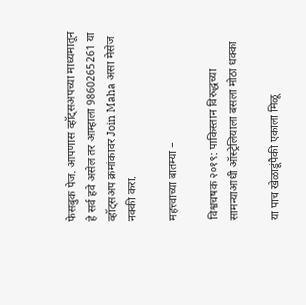फेसबुक पेज. आपणास व्हॉट्सअपच्या माध्यमातून हे सर्व हवे असेल तर आम्हाला 9860265261 या व्हॉट्सअप क्रमांकावर Join Maha असा मेसेज नक्की करा.

महत्त्वाच्या बातम्या –

विश्वचषक २०१९: पाकिस्तान विरुद्धच्या सामन्याआधी ऑस्ट्रेलियाला बसला मोठा धक्का

या पाच खेळाडूंपैकी एकाला मिळू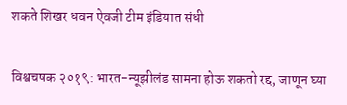शकते शिखर धवन ऐवजी टीम इंडियात संधी

विश्वचषक २०१९: भारत-न्यूझीलंड सामना होऊ शकतो रद्द, जाणून घ्या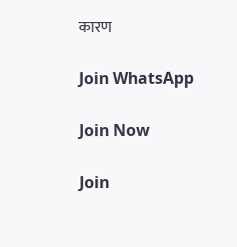कारण

Join WhatsApp

Join Now

Join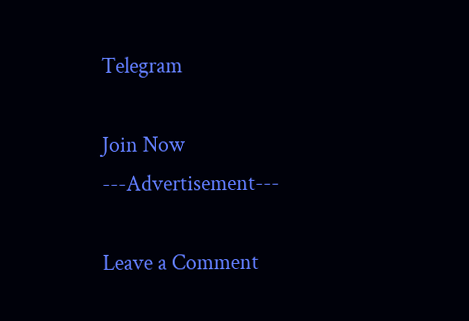Telegram

Join Now
---Advertisement---

Leave a Comment